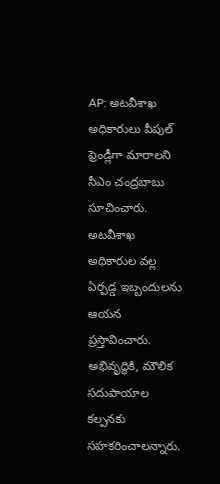AP: అటవీశాఖ అధికారులు పీపుల్ ఫ్రెండ్లీగా మారాలని సీఎం చంద్రబాబు సూచించారు. అటవీశాఖ అధికారుల వల్ల ఏర్పడ్డ ఇబ్బందులను ఆయన ప్రస్తావించారు. అభివృద్ధికి, మౌలిక సదుపాయాల కల్పనకు సహకరించాలన్నారు.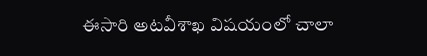ఈసారి అటవీశాఖ విషయంలో చాలా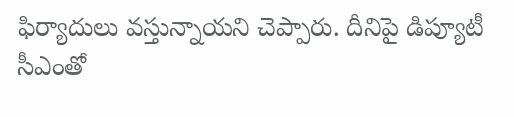ఫిర్యాదులు వస్తున్నాయని చెప్పారు. దీనిపై డిప్యూటీ సీఎంతో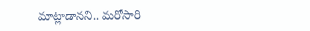మాట్లాడానని.. మరోసారి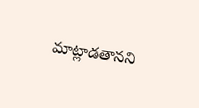మాట్లాడతానని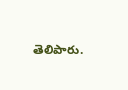తెలిపారు.